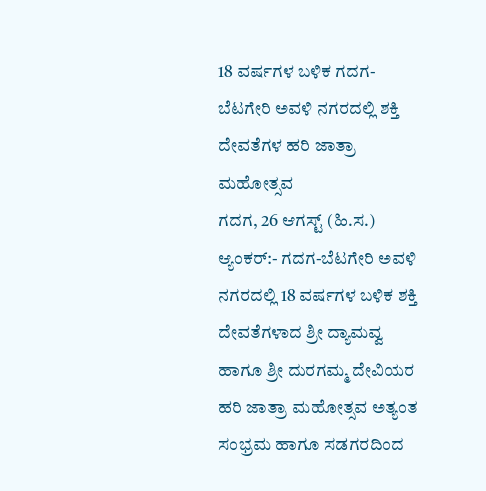18 ವರ್ಷಗಳ ಬಳಿಕ ಗದಗ-ಬೆಟಗೇರಿ ಅವಳಿ ನಗರದಲ್ಲಿ ಶಕ್ತಿ ದೇವತೆಗಳ ಹರಿ ಜಾತ್ರಾ ಮಹೋತ್ಸವ
ಗದಗ, 26 ಆಗಸ್ಟ್ (ಹಿ.ಸ.) ಆ್ಯಂಕರ್:- ಗದಗ-ಬೆಟಗೇರಿ ಅವಳಿ ನಗರದಲ್ಲಿ 18 ವರ್ಷಗಳ ಬಳಿಕ ಶಕ್ತಿ ದೇವತೆಗಳಾದ ಶ್ರೀ ದ್ಯಾಮವ್ವ ಹಾಗೂ ಶ್ರೀ ದುರಗಮ್ಮ ದೇವಿಯರ ಹರಿ ಜಾತ್ರಾ ಮಹೋತ್ಸವ ಅತ್ಯಂತ ಸಂಭ್ರಮ ಹಾಗೂ ಸಡಗರದಿಂದ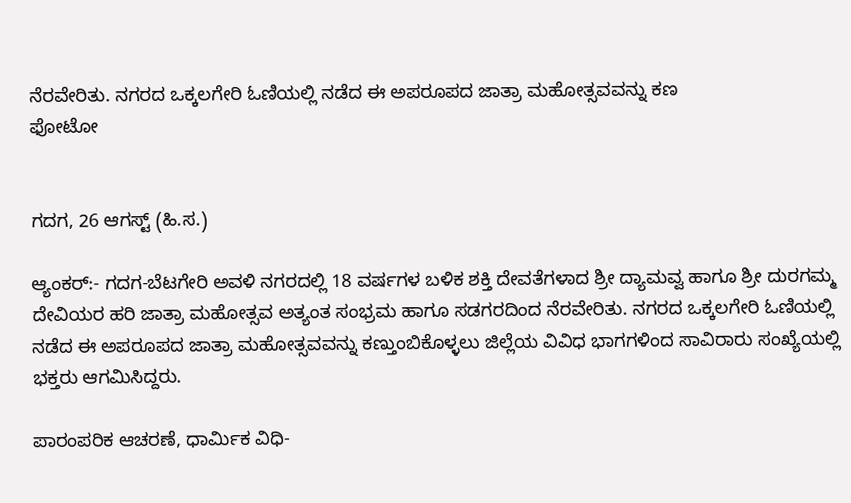ನೆರವೇರಿತು. ನಗರದ ಒಕ್ಕಲಗೇರಿ ಓಣಿಯಲ್ಲಿ ನಡೆದ ಈ ಅಪರೂಪದ ಜಾತ್ರಾ ಮಹೋತ್ಸವವನ್ನು ಕಣ
ಫೋಟೋ


ಗದಗ, 26 ಆಗಸ್ಟ್ (ಹಿ.ಸ.)

ಆ್ಯಂಕರ್:- ಗದಗ-ಬೆಟಗೇರಿ ಅವಳಿ ನಗರದಲ್ಲಿ 18 ವರ್ಷಗಳ ಬಳಿಕ ಶಕ್ತಿ ದೇವತೆಗಳಾದ ಶ್ರೀ ದ್ಯಾಮವ್ವ ಹಾಗೂ ಶ್ರೀ ದುರಗಮ್ಮ ದೇವಿಯರ ಹರಿ ಜಾತ್ರಾ ಮಹೋತ್ಸವ ಅತ್ಯಂತ ಸಂಭ್ರಮ ಹಾಗೂ ಸಡಗರದಿಂದ ನೆರವೇರಿತು. ನಗರದ ಒಕ್ಕಲಗೇರಿ ಓಣಿಯಲ್ಲಿ ನಡೆದ ಈ ಅಪರೂಪದ ಜಾತ್ರಾ ಮಹೋತ್ಸವವನ್ನು ಕಣ್ತುಂಬಿಕೊಳ್ಳಲು ಜಿಲ್ಲೆಯ ವಿವಿಧ ಭಾಗಗಳಿಂದ ಸಾವಿರಾರು ಸಂಖ್ಯೆಯಲ್ಲಿ ಭಕ್ತರು ಆಗಮಿಸಿದ್ದರು.

ಪಾರಂಪರಿಕ ಆಚರಣೆ, ಧಾರ್ಮಿಕ ವಿಧಿ-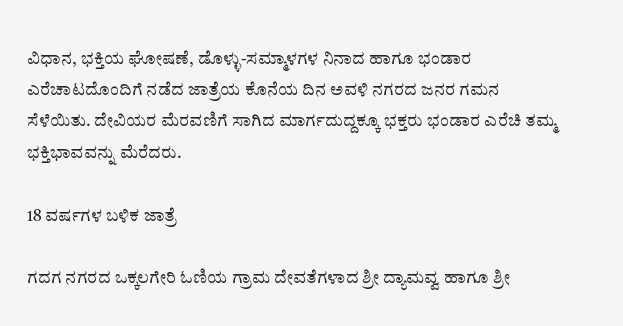ವಿಧಾನ, ಭಕ್ತಿಯ ಘೋಷಣೆ, ಡೊಳ್ಳು-ಸಮ್ಮಾಳಗಳ ನಿನಾದ ಹಾಗೂ ಭಂಡಾರ ಎರೆಚಾಟದೊಂದಿಗೆ ನಡೆದ ಜಾತ್ರೆಯ ಕೊನೆಯ ದಿನ ಅವಳಿ ನಗರದ ಜನರ ಗಮನ ಸೆಳೆಯಿತು. ದೇವಿಯರ ಮೆರವಣಿಗೆ ಸಾಗಿದ ಮಾರ್ಗದುದ್ದಕ್ಕೂ ಭಕ್ತರು ಭಂಡಾರ ಎರೆಚಿ ತಮ್ಮ ಭಕ್ತಿಭಾವವನ್ನು ಮೆರೆದರು.

18 ವರ್ಷಗಳ ಬಳಿಕ ಜಾತ್ರೆ

ಗದಗ ನಗರದ ಒಕ್ಕಲಗೇರಿ ಓಣಿಯ ಗ್ರಾಮ ದೇವತೆಗಳಾದ ಶ್ರೀ ದ್ಯಾಮವ್ವ ಹಾಗೂ ಶ್ರೀ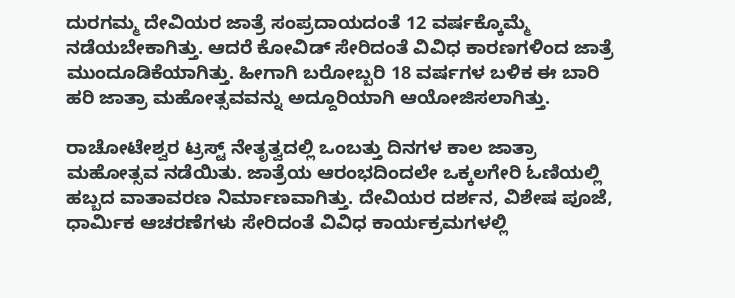ದುರಗಮ್ಮ ದೇವಿಯರ ಜಾತ್ರೆ ಸಂಪ್ರದಾಯದಂತೆ 12 ವರ್ಷಕ್ಕೊಮ್ಮೆ ನಡೆಯಬೇಕಾಗಿತ್ತು. ಆದರೆ ಕೋವಿಡ್ ಸೇರಿದಂತೆ ವಿವಿಧ ಕಾರಣಗಳಿಂದ ಜಾತ್ರೆ ಮುಂದೂಡಿಕೆಯಾಗಿತ್ತು. ಹೀಗಾಗಿ ಬರೋಬ್ಬರಿ 18 ವರ್ಷಗಳ ಬಳಿಕ ಈ ಬಾರಿ ಹರಿ ಜಾತ್ರಾ ಮಹೋತ್ಸವವನ್ನು ಅದ್ದೂರಿಯಾಗಿ ಆಯೋಜಿಸಲಾಗಿತ್ತು.

ರಾಚೋಟೇಶ್ವರ ಟ್ರಸ್ಟ್ ನೇತೃತ್ವದಲ್ಲಿ ಒಂಬತ್ತು ದಿನಗಳ ಕಾಲ ಜಾತ್ರಾ ಮಹೋತ್ಸವ ನಡೆಯಿತು. ಜಾತ್ರೆಯ ಆರಂಭದಿಂದಲೇ ಒಕ್ಕಲಗೇರಿ ಓಣಿಯಲ್ಲಿ ಹಬ್ಬದ ವಾತಾವರಣ ನಿರ್ಮಾಣವಾಗಿತ್ತು. ದೇವಿಯರ ದರ್ಶನ, ವಿಶೇಷ ಪೂಜೆ, ಧಾರ್ಮಿಕ ಆಚರಣೆಗಳು ಸೇರಿದಂತೆ ವಿವಿಧ ಕಾರ್ಯಕ್ರಮಗಳಲ್ಲಿ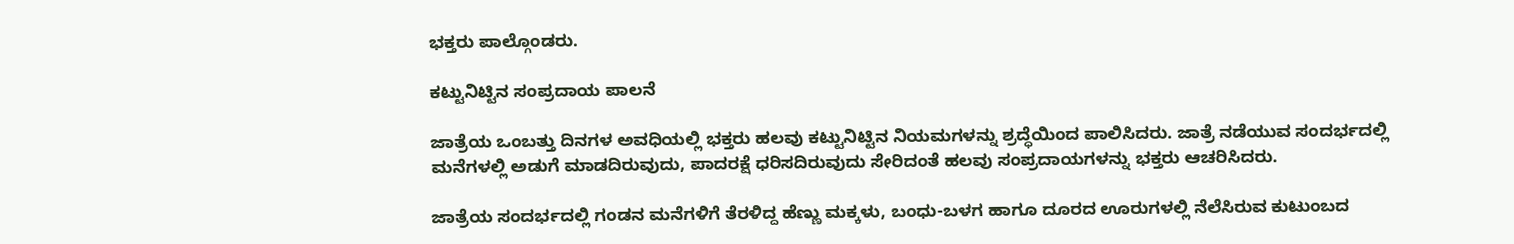ಭಕ್ತರು ಪಾಲ್ಗೊಂಡರು.

ಕಟ್ಟುನಿಟ್ಟಿನ ಸಂಪ್ರದಾಯ ಪಾಲನೆ

ಜಾತ್ರೆಯ ಒಂಬತ್ತು ದಿನಗಳ ಅವಧಿಯಲ್ಲಿ ಭಕ್ತರು ಹಲವು ಕಟ್ಟುನಿಟ್ಟಿನ ನಿಯಮಗಳನ್ನು ಶ್ರದ್ಧೆಯಿಂದ ಪಾಲಿಸಿದರು. ಜಾತ್ರೆ ನಡೆಯುವ ಸಂದರ್ಭದಲ್ಲಿ ಮನೆಗಳಲ್ಲಿ ಅಡುಗೆ ಮಾಡದಿರುವುದು, ಪಾದರಕ್ಷೆ ಧರಿಸದಿರುವುದು ಸೇರಿದಂತೆ ಹಲವು ಸಂಪ್ರದಾಯಗಳನ್ನು ಭಕ್ತರು ಆಚರಿಸಿದರು.

ಜಾತ್ರೆಯ ಸಂದರ್ಭದಲ್ಲಿ ಗಂಡನ ಮನೆಗಳಿಗೆ ತೆರಳಿದ್ದ ಹೆಣ್ಣು ಮಕ್ಕಳು, ಬಂಧು-ಬಳಗ ಹಾಗೂ ದೂರದ ಊರುಗಳಲ್ಲಿ ನೆಲೆಸಿರುವ ಕುಟುಂಬದ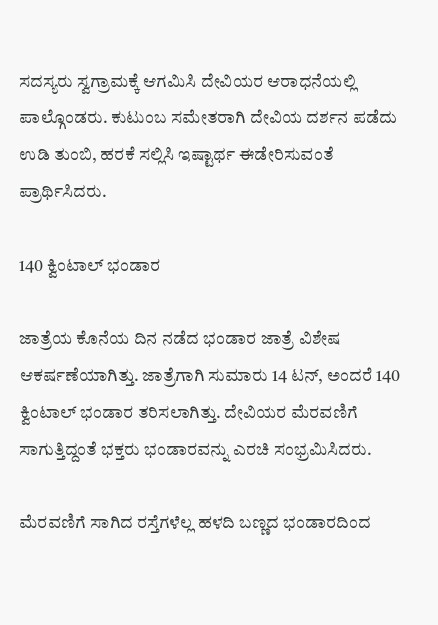ಸದಸ್ಯರು ಸ್ವಗ್ರಾಮಕ್ಕೆ ಆಗಮಿಸಿ ದೇವಿಯರ ಆರಾಧನೆಯಲ್ಲಿ ಪಾಲ್ಗೊಂಡರು. ಕುಟುಂಬ ಸಮೇತರಾಗಿ ದೇವಿಯ ದರ್ಶನ ಪಡೆದು ಉಡಿ ತುಂಬಿ, ಹರಕೆ ಸಲ್ಲಿಸಿ ಇಷ್ಟಾರ್ಥ ಈಡೇರಿಸುವಂತೆ ಪ್ರಾರ್ಥಿಸಿದರು.

140 ಕ್ವಿಂಟಾಲ್ ಭಂಡಾರ

ಜಾತ್ರೆಯ ಕೊನೆಯ ದಿನ ನಡೆದ ಭಂಡಾರ ಜಾತ್ರೆ ವಿಶೇಷ ಆಕರ್ಷಣೆಯಾಗಿತ್ತು. ಜಾತ್ರೆಗಾಗಿ ಸುಮಾರು 14 ಟನ್, ಅಂದರೆ 140 ಕ್ವಿಂಟಾಲ್ ಭಂಡಾರ ತರಿಸಲಾಗಿತ್ತು. ದೇವಿಯರ ಮೆರವಣಿಗೆ ಸಾಗುತ್ತಿದ್ದಂತೆ ಭಕ್ತರು ಭಂಡಾರವನ್ನು ಎರಚಿ ಸಂಭ್ರಮಿಸಿದರು.

ಮೆರವಣಿಗೆ ಸಾಗಿದ ರಸ್ತೆಗಳೆಲ್ಲ ಹಳದಿ ಬಣ್ಣದ ಭಂಡಾರದಿಂದ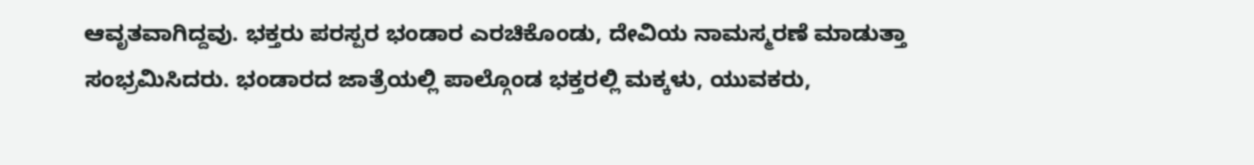ಆವೃತವಾಗಿದ್ದವು. ಭಕ್ತರು ಪರಸ್ಪರ ಭಂಡಾರ ಎರಚಿಕೊಂಡು, ದೇವಿಯ ನಾಮಸ್ಮರಣೆ ಮಾಡುತ್ತಾ ಸಂಭ್ರಮಿಸಿದರು. ಭಂಡಾರದ ಜಾತ್ರೆಯಲ್ಲಿ ಪಾಲ್ಗೊಂಡ ಭಕ್ತರಲ್ಲಿ ಮಕ್ಕಳು, ಯುವಕರು,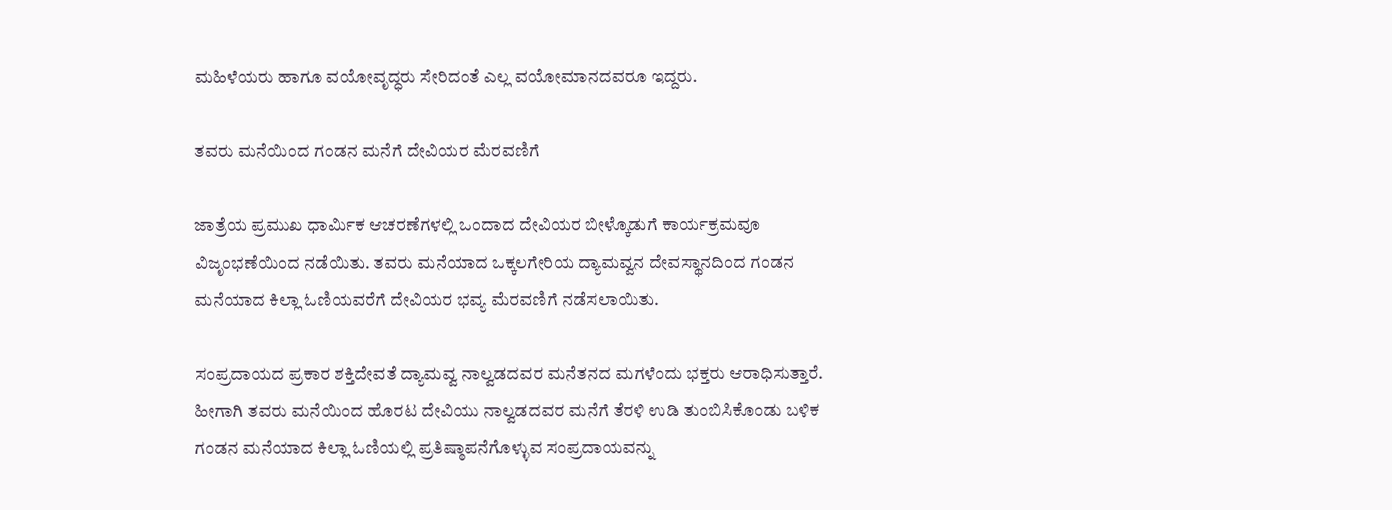ಮಹಿಳೆಯರು ಹಾಗೂ ವಯೋವೃದ್ಧರು ಸೇರಿದಂತೆ ಎಲ್ಲ ವಯೋಮಾನದವರೂ ಇದ್ದರು.

ತವರು ಮನೆಯಿಂದ ಗಂಡನ ಮನೆಗೆ ದೇವಿಯರ ಮೆರವಣಿಗೆ

ಜಾತ್ರೆಯ ಪ್ರಮುಖ ಧಾರ್ಮಿಕ ಆಚರಣೆಗಳಲ್ಲಿ ಒಂದಾದ ದೇವಿಯರ ಬೀಳ್ಕೊಡುಗೆ ಕಾರ್ಯಕ್ರಮವೂ ವಿಜೃಂಭಣೆಯಿಂದ ನಡೆಯಿತು. ತವರು ಮನೆಯಾದ ಒಕ್ಕಲಗೇರಿಯ ದ್ಯಾಮವ್ವನ ದೇವಸ್ಥಾನದಿಂದ ಗಂಡನ ಮನೆಯಾದ ಕಿಲ್ಲಾ ಓಣಿಯವರೆಗೆ ದೇವಿಯರ ಭವ್ಯ ಮೆರವಣಿಗೆ ನಡೆಸಲಾಯಿತು.

ಸಂಪ್ರದಾಯದ ಪ್ರಕಾರ ಶಕ್ತಿದೇವತೆ ದ್ಯಾಮವ್ವ ನಾಲ್ವಡದವರ ಮನೆತನದ ಮಗಳೆಂದು ಭಕ್ತರು ಆರಾಧಿಸುತ್ತಾರೆ. ಹೀಗಾಗಿ ತವರು ಮನೆಯಿಂದ ಹೊರಟ ದೇವಿಯು ನಾಲ್ವಡದವರ ಮನೆಗೆ ತೆರಳಿ ಉಡಿ ತುಂಬಿಸಿಕೊಂಡು ಬಳಿಕ ಗಂಡನ ಮನೆಯಾದ ಕಿಲ್ಲಾ ಓಣಿಯಲ್ಲಿ ಪ್ರತಿಷ್ಠಾಪನೆಗೊಳ್ಳುವ ಸಂಪ್ರದಾಯವನ್ನು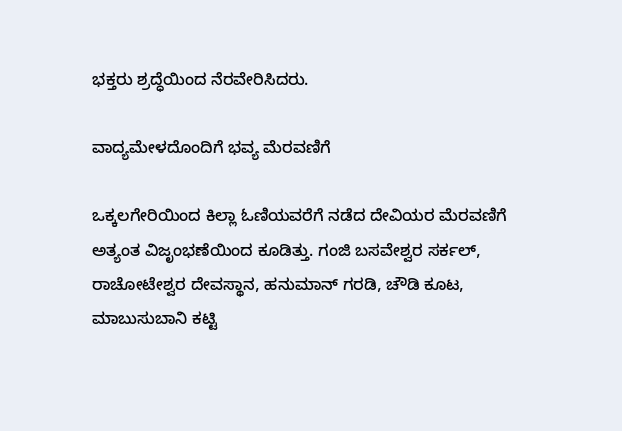ಭಕ್ತರು ಶ್ರದ್ಧೆಯಿಂದ ನೆರವೇರಿಸಿದರು.

ವಾದ್ಯಮೇಳದೊಂದಿಗೆ ಭವ್ಯ ಮೆರವಣಿಗೆ

ಒಕ್ಕಲಗೇರಿಯಿಂದ ಕಿಲ್ಲಾ ಓಣಿಯವರೆಗೆ ನಡೆದ ದೇವಿಯರ ಮೆರವಣಿಗೆ ಅತ್ಯಂತ ವಿಜೃಂಭಣೆಯಿಂದ ಕೂಡಿತ್ತು. ಗಂಜಿ ಬಸವೇಶ್ವರ ಸರ್ಕಲ್, ರಾಚೋಟೇಶ್ವರ ದೇವಸ್ಥಾನ, ಹನುಮಾನ್ ಗರಡಿ, ಚೌಡಿ ಕೂಟ, ಮಾಬುಸುಬಾನಿ ಕಟ್ಟಿ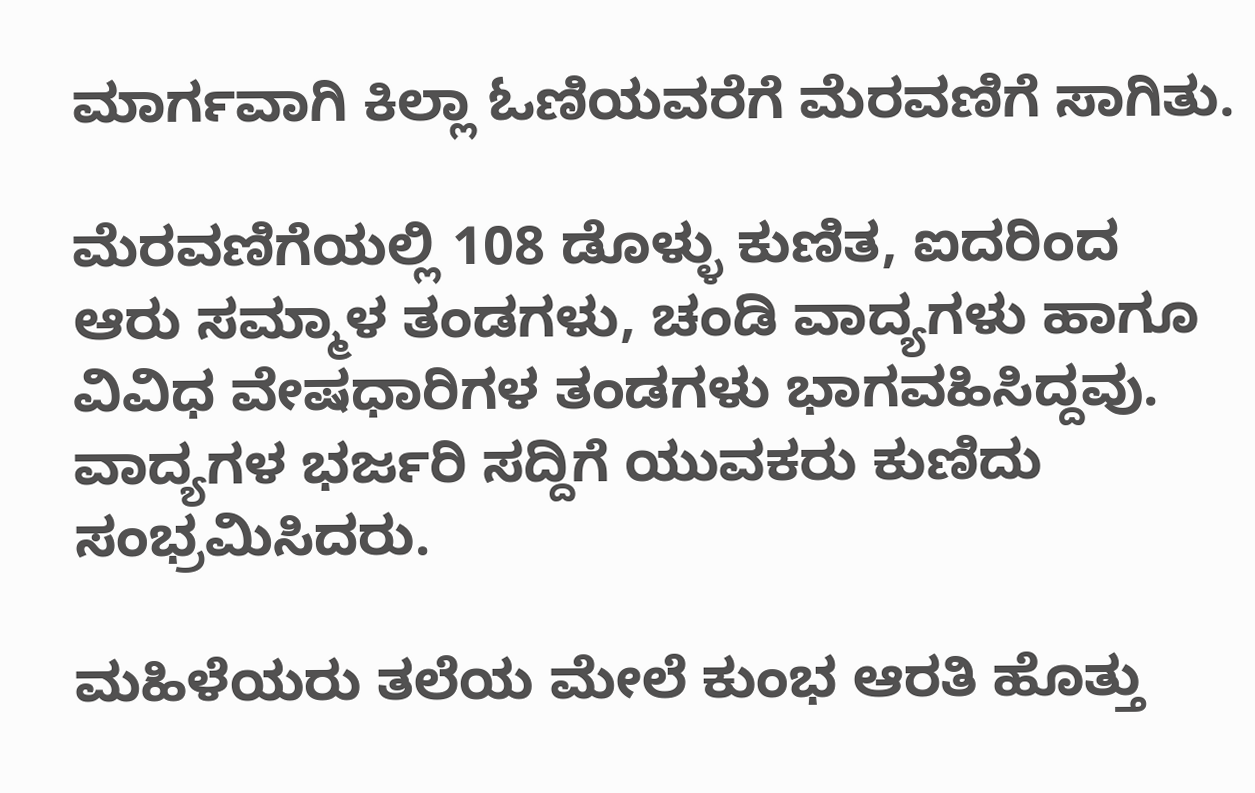ಮಾರ್ಗವಾಗಿ ಕಿಲ್ಲಾ ಓಣಿಯವರೆಗೆ ಮೆರವಣಿಗೆ ಸಾಗಿತು.

ಮೆರವಣಿಗೆಯಲ್ಲಿ 108 ಡೊಳ್ಳು ಕುಣಿತ, ಐದರಿಂದ ಆರು ಸಮ್ಮಾಳ ತಂಡಗಳು, ಚಂಡಿ ವಾದ್ಯಗಳು ಹಾಗೂ ವಿವಿಧ ವೇಷಧಾರಿಗಳ ತಂಡಗಳು ಭಾಗವಹಿಸಿದ್ದವು. ವಾದ್ಯಗಳ ಭರ್ಜರಿ ಸದ್ದಿಗೆ ಯುವಕರು ಕುಣಿದು ಸಂಭ್ರಮಿಸಿದರು.

ಮಹಿಳೆಯರು ತಲೆಯ ಮೇಲೆ ಕುಂಭ ಆರತಿ ಹೊತ್ತು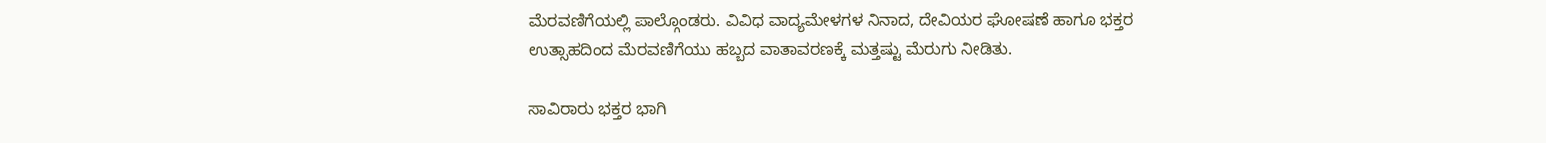ಮೆರವಣಿಗೆಯಲ್ಲಿ ಪಾಲ್ಗೊಂಡರು. ವಿವಿಧ ವಾದ್ಯಮೇಳಗಳ ನಿನಾದ, ದೇವಿಯರ ಘೋಷಣೆ ಹಾಗೂ ಭಕ್ತರ ಉತ್ಸಾಹದಿಂದ ಮೆರವಣಿಗೆಯು ಹಬ್ಬದ ವಾತಾವರಣಕ್ಕೆ ಮತ್ತಷ್ಟು ಮೆರುಗು ನೀಡಿತು.

ಸಾವಿರಾರು ಭಕ್ತರ ಭಾಗಿ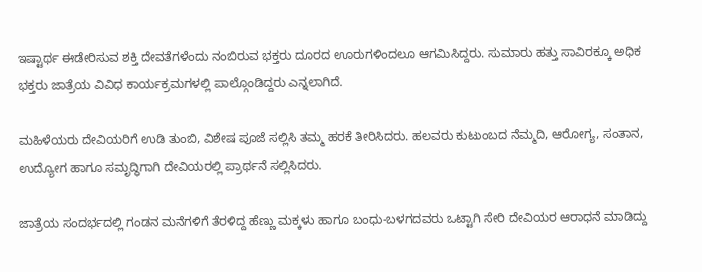ಇಷ್ಟಾರ್ಥ ಈಡೇರಿಸುವ ಶಕ್ತಿ ದೇವತೆಗಳೆಂದು ನಂಬಿರುವ ಭಕ್ತರು ದೂರದ ಊರುಗಳಿಂದಲೂ ಆಗಮಿಸಿದ್ದರು. ಸುಮಾರು ಹತ್ತು ಸಾವಿರಕ್ಕೂ ಅಧಿಕ ಭಕ್ತರು ಜಾತ್ರೆಯ ವಿವಿಧ ಕಾರ್ಯಕ್ರಮಗಳಲ್ಲಿ ಪಾಲ್ಗೊಂಡಿದ್ದರು ಎನ್ನಲಾಗಿದೆ.

ಮಹಿಳೆಯರು ದೇವಿಯರಿಗೆ ಉಡಿ ತುಂಬಿ, ವಿಶೇಷ ಪೂಜೆ ಸಲ್ಲಿಸಿ ತಮ್ಮ ಹರಕೆ ತೀರಿಸಿದರು. ಹಲವರು ಕುಟುಂಬದ ನೆಮ್ಮದಿ, ಆರೋಗ್ಯ, ಸಂತಾನ, ಉದ್ಯೋಗ ಹಾಗೂ ಸಮೃದ್ಧಿಗಾಗಿ ದೇವಿಯರಲ್ಲಿ ಪ್ರಾರ್ಥನೆ ಸಲ್ಲಿಸಿದರು.

ಜಾತ್ರೆಯ ಸಂದರ್ಭದಲ್ಲಿ ಗಂಡನ ಮನೆಗಳಿಗೆ ತೆರಳಿದ್ದ ಹೆಣ್ಣು ಮಕ್ಕಳು ಹಾಗೂ ಬಂಧು-ಬಳಗದವರು ಒಟ್ಟಾಗಿ ಸೇರಿ ದೇವಿಯರ ಆರಾಧನೆ ಮಾಡಿದ್ದು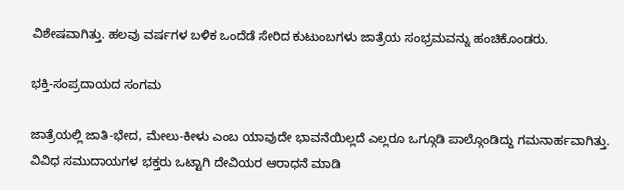ವಿಶೇಷವಾಗಿತ್ತು. ಹಲವು ವರ್ಷಗಳ ಬಳಿಕ ಒಂದೆಡೆ ಸೇರಿದ ಕುಟುಂಬಗಳು ಜಾತ್ರೆಯ ಸಂಭ್ರಮವನ್ನು ಹಂಚಿಕೊಂಡರು.

ಭಕ್ತಿ-ಸಂಪ್ರದಾಯದ ಸಂಗಮ

ಜಾತ್ರೆಯಲ್ಲಿ ಜಾತಿ-ಭೇದ, ಮೇಲು-ಕೀಳು ಎಂಬ ಯಾವುದೇ ಭಾವನೆಯಿಲ್ಲದೆ ಎಲ್ಲರೂ ಒಗ್ಗೂಡಿ ಪಾಲ್ಗೊಂಡಿದ್ದು ಗಮನಾರ್ಹವಾಗಿತ್ತು. ವಿವಿಧ ಸಮುದಾಯಗಳ ಭಕ್ತರು ಒಟ್ಟಾಗಿ ದೇವಿಯರ ಆರಾಧನೆ ಮಾಡಿ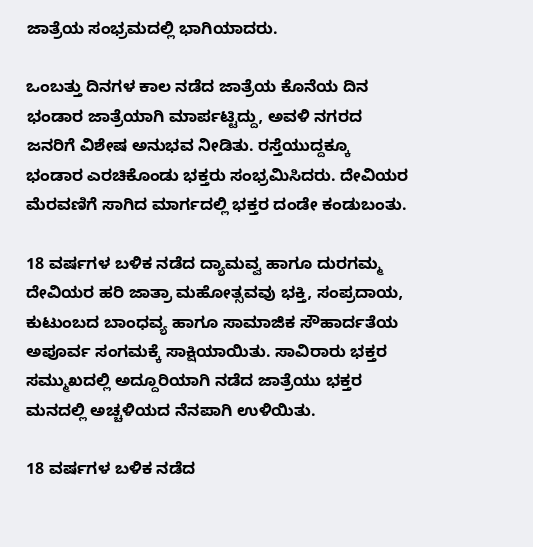ಜಾತ್ರೆಯ ಸಂಭ್ರಮದಲ್ಲಿ ಭಾಗಿಯಾದರು.

ಒಂಬತ್ತು ದಿನಗಳ ಕಾಲ ನಡೆದ ಜಾತ್ರೆಯ ಕೊನೆಯ ದಿನ ಭಂಡಾರ ಜಾತ್ರೆಯಾಗಿ ಮಾರ್ಪಟ್ಟಿದ್ದು, ಅವಳಿ ನಗರದ ಜನರಿಗೆ ವಿಶೇಷ ಅನುಭವ ನೀಡಿತು. ರಸ್ತೆಯುದ್ದಕ್ಕೂ ಭಂಡಾರ ಎರಚಿಕೊಂಡು ಭಕ್ತರು ಸಂಭ್ರಮಿಸಿದರು. ದೇವಿಯರ ಮೆರವಣಿಗೆ ಸಾಗಿದ ಮಾರ್ಗದಲ್ಲಿ ಭಕ್ತರ ದಂಡೇ ಕಂಡುಬಂತು.

18 ವರ್ಷಗಳ ಬಳಿಕ ನಡೆದ ದ್ಯಾಮವ್ವ ಹಾಗೂ ದುರಗಮ್ಮ ದೇವಿಯರ ಹರಿ ಜಾತ್ರಾ ಮಹೋತ್ಸವವು ಭಕ್ತಿ, ಸಂಪ್ರದಾಯ, ಕುಟುಂಬದ ಬಾಂಧವ್ಯ ಹಾಗೂ ಸಾಮಾಜಿಕ ಸೌಹಾರ್ದತೆಯ ಅಪೂರ್ವ ಸಂಗಮಕ್ಕೆ ಸಾಕ್ಷಿಯಾಯಿತು. ಸಾವಿರಾರು ಭಕ್ತರ ಸಮ್ಮುಖದಲ್ಲಿ ಅದ್ದೂರಿಯಾಗಿ ನಡೆದ ಜಾತ್ರೆಯು ಭಕ್ತರ ಮನದಲ್ಲಿ ಅಚ್ಚಳಿಯದ ನೆನಪಾಗಿ ಉಳಿಯಿತು.

18 ವರ್ಷಗಳ ಬಳಿಕ ನಡೆದ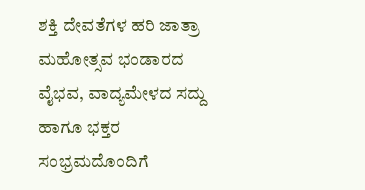ಶಕ್ತಿ ದೇವತೆಗಳ ಹರಿ ಜಾತ್ರಾ ಮಹೋತ್ಸವ ಭಂಡಾರದ ವೈಭವ, ವಾದ್ಯಮೇಳದ ಸದ್ದು ಹಾಗೂ ಭಕ್ತರ ಸಂಭ್ರಮದೊಂದಿಗೆ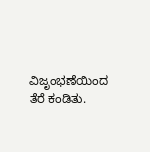ವಿಜೃಂಭಣೆಯಿಂದ ತೆರೆ ಕಂಡಿತು.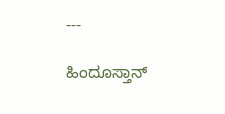---

ಹಿಂದೂಸ್ತಾನ್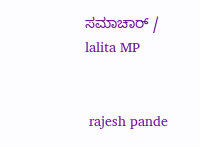ಸಮಾಚಾರ್ / lalita MP


 rajesh pande